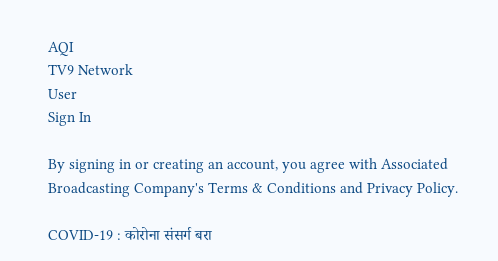AQI
TV9 Network
User
Sign In

By signing in or creating an account, you agree with Associated Broadcasting Company's Terms & Conditions and Privacy Policy.

COVID-19 : कोरोना संसर्ग बरा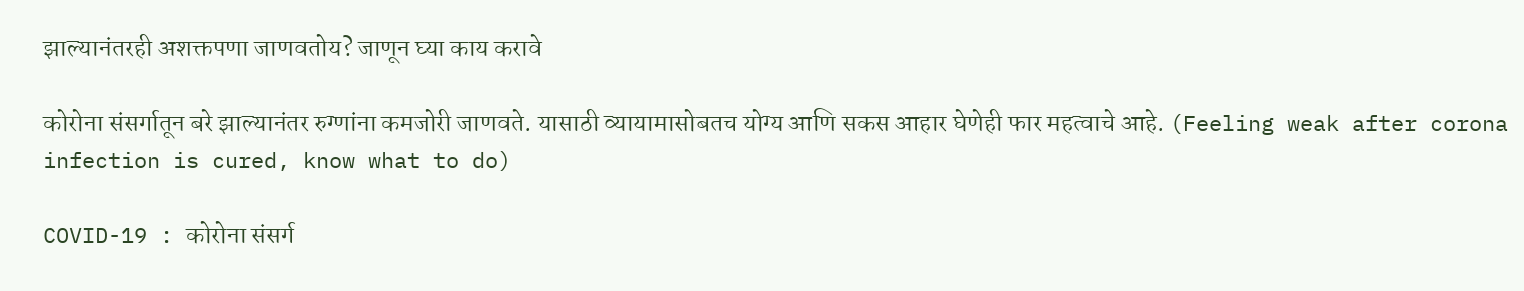झाल्यानंतरही अशक्तपणा जाणवतोय? जाणून घ्या काय करावे

कोरोना संसर्गातून बरे झाल्यानंतर रुग्णांना कमजोरी जाणवते. यासाठी व्यायामासोबतच योग्य आणि सकस आहार घेणेही फार महत्वाचे आहे. (Feeling weak after corona infection is cured, know what to do)

COVID-19 : कोरोना संसर्ग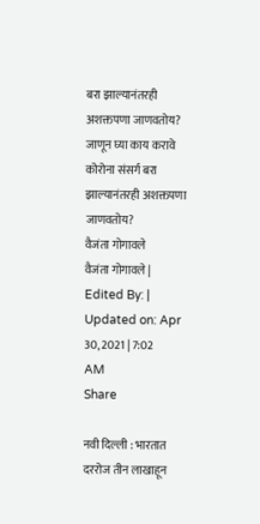बरा झाल्यानंतरही अशक्तपणा जाणवतोय? जाणून घ्या काय करावे
कोरोना संसर्ग बरा झाल्यानंतरही अशक्तपणा जाणवतोय?
वैजंता गोगावले
वैजंता गोगावले | Edited By: | Updated on: Apr 30, 2021 | 7:02 AM
Share

नवी दिल्ली : भारतात दररोज तीन लाखाहून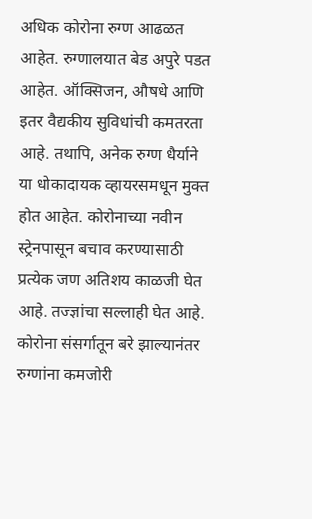अधिक कोरोना रुग्ण आढळत आहेत. रुग्णालयात बेड अपुरे पडत आहेत. ऑक्सिजन, औषधे आणि इतर वैद्यकीय सुविधांची कमतरता आहे. तथापि, अनेक रुग्ण धैर्याने या धोकादायक व्हायरसमधून मुक्त होत आहेत. कोरोनाच्या नवीन स्ट्रेनपासून बचाव करण्यासाठी प्रत्येक जण अतिशय काळजी घेत आहे. तज्ज्ञांचा सल्लाही घेत आहे. कोरोना संसर्गातून बरे झाल्यानंतर रुग्णांना कमजोरी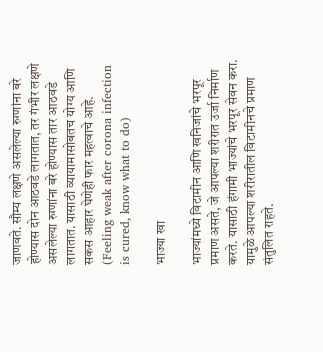जाणवते. सौम्य लक्षणे असलेल्या रुग्णांना बरे होण्यास दोन आठवडे लागतात, तर गंभीर लक्षणे असलेल्या रुग्णांना बरे होण्यास तार आठवडे लागतात. यासाठी व्यायामासोबतच योग्य आणि सकस आहार घेणेही फार महत्वाचे आहे. (Feeling weak after corona infection is cured, know what to do)

भाज्या खा

भाज्यांमध्ये विटामीन आणि खनिजांचे भरपूर प्रमाण असते, जे आपल्या शरीरात उर्जा निर्माण करते. यासाठी हंगामी भाज्यांचे भरपूर सेवन करा. यामुळे आपल्या शरीरातील विटामीनचे प्रमाण संतुलित राहते.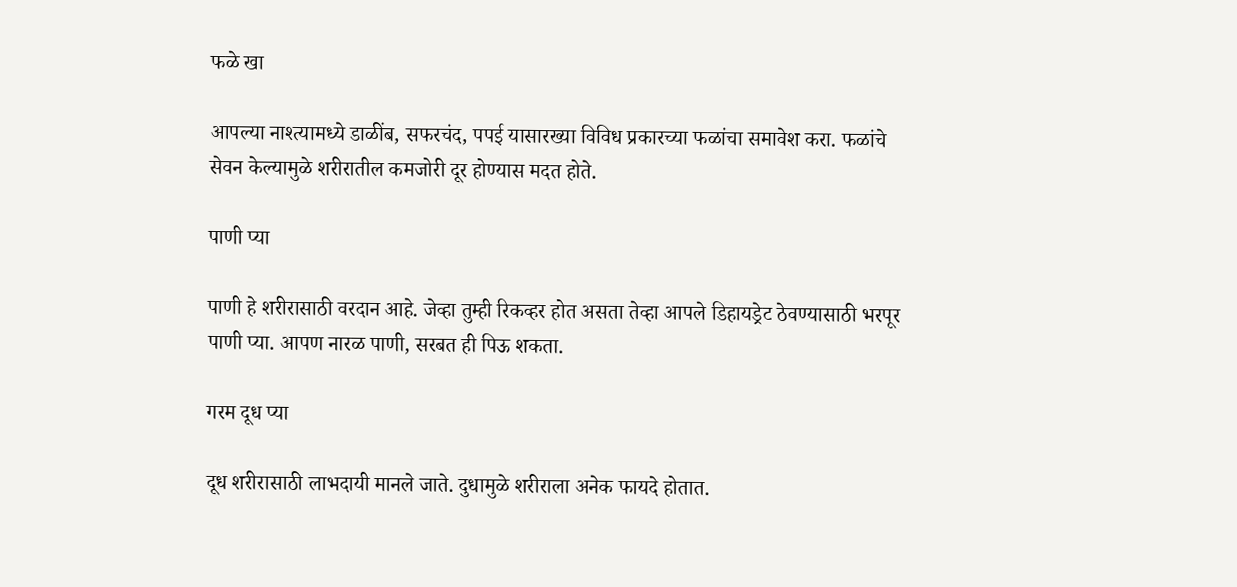फळे खा

आपल्या नाश्त्यामध्ये डाळींब, सफरचंद, पपई यासारख्या विविध प्रकारच्या फळांचा समावेश करा. फळांचे सेवन केल्यामुळे शरीरातील कमजोरी दूर होण्यास मदत होते.

पाणी प्या

पाणी हे शरीरासाठी वरदान आहे. जेव्हा तुम्ही रिकव्हर होत असता तेव्हा आपले डिहायड्रेट ठेवण्यासाठी भरपूर पाणी प्या. आपण नारळ पाणी, सरबत ही पिऊ शकता.

गरम दूध प्या

दूध शरीरासाठी लाभदायी मानले जाते. दुधामुळे शरीराला अनेक फायदे होतात.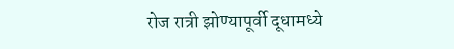रोज रात्री झोण्यापूर्वी दूधामध्ये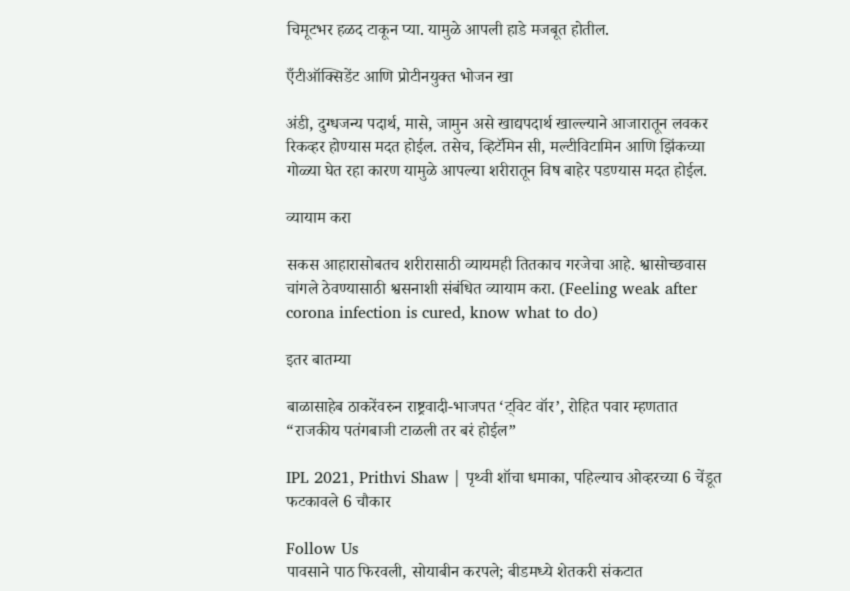चिमूटभर हळद टाकून प्या. यामुळे आपली हाडे मजबूत होतील.

एँटीऑक्सिडेंट आणि प्रोटीनयुक्त भोजन खा

अंडी, दुग्धजन्य पदार्थ, मासे, जामुन असे खाद्यपदार्थ खाल्ल्याने आजारातून लवकर रिकव्हर होण्यास मदत होईल. तसेच, व्हिटॅमिन सी, मल्टीविटामिन आणि झिंकच्या गोळ्या घेत रहा कारण यामुळे आपल्या शरीरातून विष बाहेर पडण्यास मदत होईल.

व्यायाम करा

सकस आहारासोबतच शरीरासाठी व्यायमही तितकाच गरजेचा आहे. श्वासोच्छवास चांगले ठेवण्यासाठी श्वसनाशी संबंधित व्यायाम करा. (Feeling weak after corona infection is cured, know what to do)

इतर बातम्या

बाळासाहेब ठाकरेंवरुन राष्ट्रवादी-भाजपत ‘ट्विट वॉर’, रोहित पवार म्हणतात “राजकीय पतंगबाजी टाळली तर बरं होईल”

IPL 2021, Prithvi Shaw | पृथ्वी शॉचा धमाका, पहिल्याच ओव्हरच्या 6 चेंडूत फटकावले 6 चौकार

Follow Us
पावसाने पाठ फिरवली, सोयाबीन करपले; बीडमध्ये शेतकरी संकटात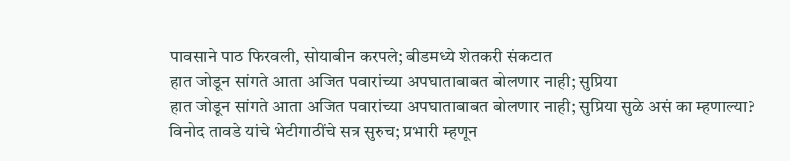पावसाने पाठ फिरवली, सोयाबीन करपले; बीडमध्ये शेतकरी संकटात
हात जोडून सांगते आता अजित पवारांच्या अपघाताबाबत बोलणार नाही; सुप्रिया
हात जोडून सांगते आता अजित पवारांच्या अपघाताबाबत बोलणार नाही; सुप्रिया सुळे असं का म्हणाल्या?
विनोद तावडे यांचे भेटीगाठींचे सत्र सुरुच; प्रभारी म्हणून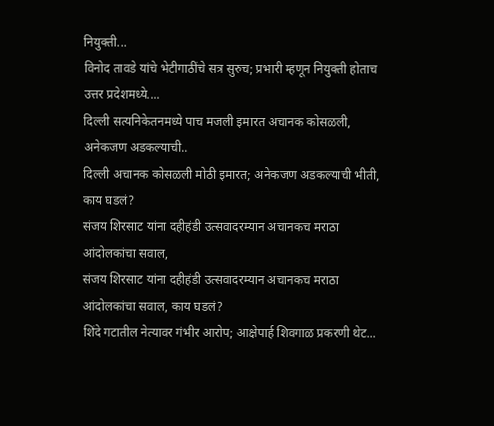नियुक्ती...
विनोद तावडे यांचे भेटीगाठींचे सत्र सुरुच; प्रभारी म्हणून नियुक्ती होताच उत्तर प्रदेशमध्ये....
दिल्ली सत्यनिकेतनमध्ये पाच मजली इमारत अचानक कोसळली, अनेकजण अडकल्याची..
दिल्ली अचानक कोसळली मोठी इमारत; अनेकजण अडकल्याची भीती, काय घडलं?
संजय शिरसाट यांना दहीहंडी उत्सवादरम्यान अचानकच मराठा आंदोलकांचा सवाल,
संजय शिरसाट यांना दहीहंडी उत्सवादरम्यान अचानकच मराठा आंदोलकांचा सवाल, काय घडलं?
शिंदे गटातील नेत्यावर गंभीर आरोप; आक्षेपार्ह शिवगाळ प्रकरणी थेट...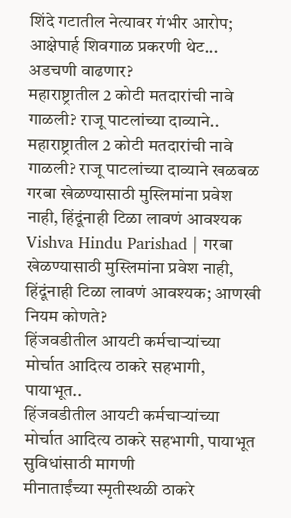शिंदे गटातील नेत्यावर गंभीर आरोप; आक्षेपार्ह शिवगाळ प्रकरणी थेट... अडचणी वाढणार?
महाराष्ट्रातील 2 कोटी मतदारांची नावे गाळली? राजू पाटलांच्या दाव्याने..
महाराष्ट्रातील 2 कोटी मतदारांची नावे गाळली? राजू पाटलांच्या दाव्याने खळबळ
गरबा खेळण्यासाठी मुस्लिमांना प्रवेश नाही, हिंदूंनाही टिळा लावणं आवश्यक
Vishva Hindu Parishad | गरबा खेळण्यासाठी मुस्लिमांना प्रवेश नाही, हिंदूंनाही टिळा लावणं आवश्यक; आणखी नियम कोणते?
हिंजवडीतील आयटी कर्मचाऱ्यांच्या मोर्चात आदित्य ठाकरे सहभागी, पायाभूत..
हिंजवडीतील आयटी कर्मचाऱ्यांच्या मोर्चात आदित्य ठाकरे सहभागी, पायाभूत सुविधांसाठी मागणी
मीनाताईंच्या स्मृतीस्थळी ठाकरे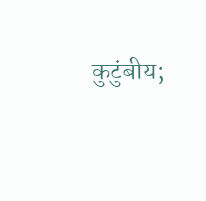कुटुंबीय;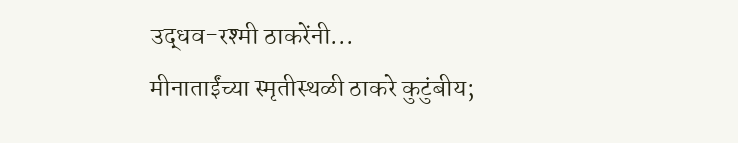उद्धव-रश्मी ठाकरेंनी...
मीनाताईंच्या स्मृतीस्थळी ठाकरे कुटुंबीय;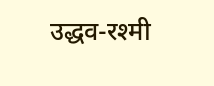उद्धव-रश्मी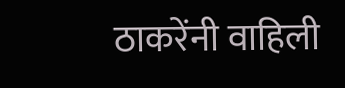ठाकरेंनी वाहिली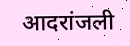आदरांजली